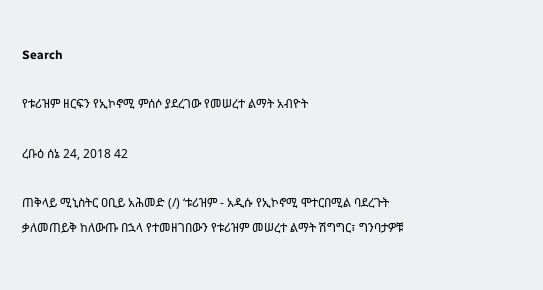Search

የቱሪዝም ዘርፍን የኢኮኖሚ ምሰሶ ያደረገው የመሠረተ ልማት አብዮት

ረቡዕ ሰኔ 24, 2018 42

ጠቅላይ ሚኒስትር ዐቢይ አሕመድ (/) ‘ቱሪዝም - አዲሱ የኢኮኖሚ ሞተርበሚል ባደረጉት ቃለመጠይቅ ከለውጡ በኋላ የተመዘገበውን የቱሪዝም መሠረተ ልማት ሽግግር፣ ግንባታዎቹ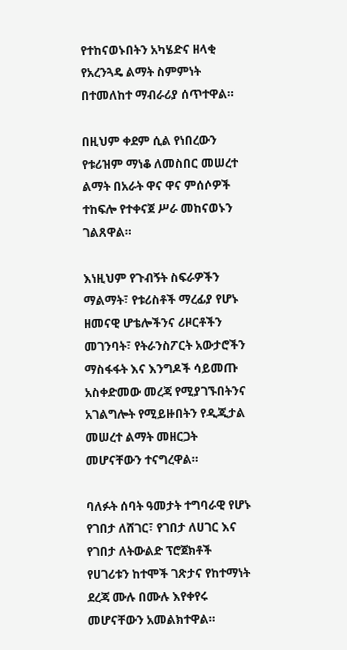የተከናወኑበትን አካሄድና ዘላቂ የአረንጓዴ ልማት ስምምነት በተመለከተ ማብራሪያ ሰጥተዋል።

በዚህም ቀደም ሲል የነበረውን የቱሪዝም ማነቆ ለመስበር መሠረተ ልማት በአራት ዋና ዋና ምሰሶዎች ተከፍሎ የተቀናጀ ሥራ መከናወኑን ገልጸዋል።

እነዚህም የጉብኝት ስፍራዎችን ማልማት፣ የቱሪስቶች ማረፊያ የሆኑ ዘመናዊ ሆቴሎችንና ሪዞርቶችን መገንባት፣ የትራንስፖርት አውታሮችን ማስፋፋት እና እንግዶች ሳይመጡ አስቀድመው መረጃ የሚያገኙበትንና አገልግሎት የሚይዙበትን የዲጂታል መሠረተ ልማት መዘርጋት መሆናቸውን ተናግረዋል።

ባለፉት ሰባት ዓመታት ተግባራዊ የሆኑ የገበታ ለሸገር፣ የገበታ ለሀገር እና የገበታ ለትውልድ ፕሮጀክቶች የሀገሪቱን ከተሞች ገጽታና የከተማነት ደረጃ ሙሉ በሙሉ እየቀየሩ መሆናቸውን አመልክተዋል።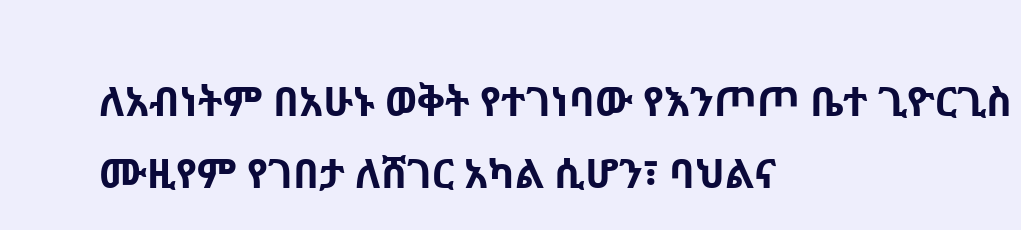ለአብነትም በአሁኑ ወቅት የተገነባው የእንጦጦ ቤተ ጊዮርጊስ ሙዚየም የገበታ ለሸገር አካል ሲሆን፣ ባህልና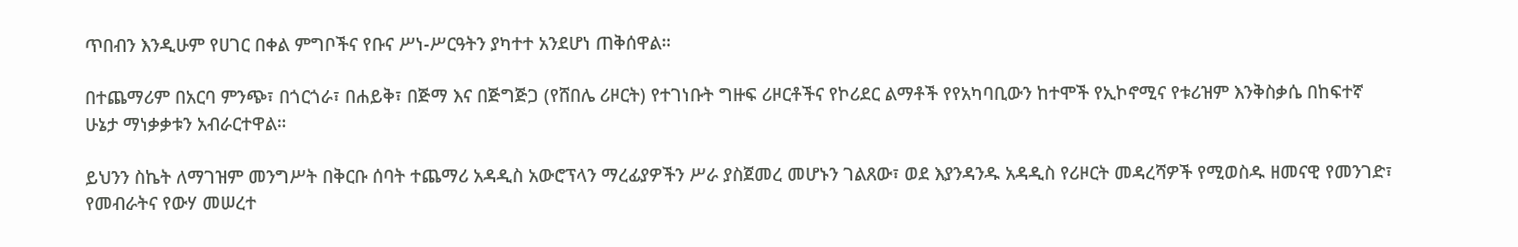ጥበብን እንዲሁም የሀገር በቀል ምግቦችና የቡና ሥነ-ሥርዓትን ያካተተ አንደሆነ ጠቅሰዋል።

በተጨማሪም በአርባ ምንጭ፣ በጎርጎራ፣ በሐይቅ፣ በጅማ እና በጅግጅጋ (የሸበሌ ሪዞርት) የተገነቡት ግዙፍ ሪዞርቶችና የኮሪደር ልማቶች የየአካባቢውን ከተሞች የኢኮኖሚና የቱሪዝም እንቅስቃሴ በከፍተኛ ሁኔታ ማነቃቃቱን አብራርተዋል።

ይህንን ስኬት ለማገዝም መንግሥት በቅርቡ ሰባት ተጨማሪ አዳዲስ አውሮፕላን ማረፊያዎችን ሥራ ያስጀመረ መሆኑን ገልጸው፣ ወደ እያንዳንዱ አዳዲስ የሪዞርት መዳረሻዎች የሚወስዱ ዘመናዊ የመንገድ፣ የመብራትና የውሃ መሠረተ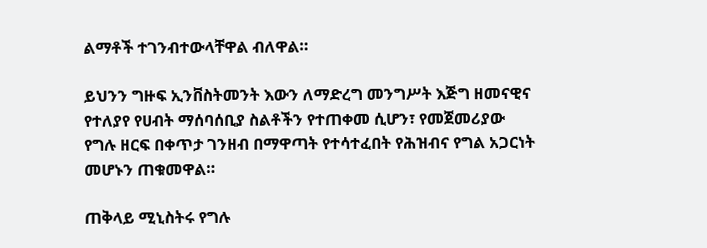ልማቶች ተገንብተውላቸዋል ብለዋል።

ይህንን ግዙፍ ኢንቨስትመንት እውን ለማድረግ መንግሥት እጅግ ዘመናዊና የተለያየ የሀብት ማሰባሰቢያ ስልቶችን የተጠቀመ ሲሆን፣ የመጀመሪያው የግሉ ዘርፍ በቀጥታ ገንዘብ በማዋጣት የተሳተፈበት የሕዝብና የግል አጋርነት መሆኑን ጠቁመዋል።

ጠቅላይ ሚኒስትሩ የግሉ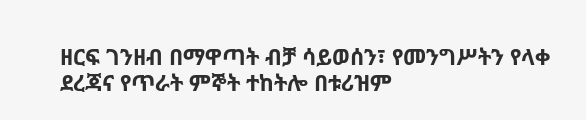ዘርፍ ገንዘብ በማዋጣት ብቻ ሳይወሰን፣ የመንግሥትን የላቀ ደረጃና የጥራት ምኞት ተከትሎ በቱሪዝም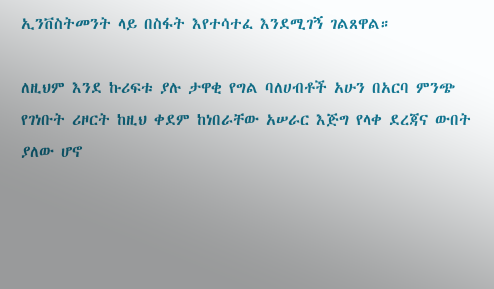ኢንቨስትመንት ላይ በስፋት እየተሳተፈ እንደሚገኝ ገልጸዋል።

ለዚህም እንደ ኩሪፍቱ ያሉ ታዋቂ የግል ባለሀብቶች አሁን በአርባ ምንጭ የገነቡት ሪዞርት ከዚህ ቀደም ከነበራቸው አሠራር እጅግ የላቀ ደረጃና ውበት ያለው ሆኖ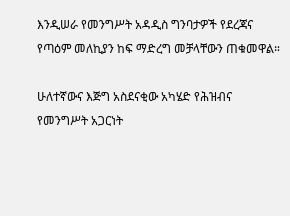እንዲሠራ የመንግሥት አዳዲስ ግንባታዎች የደረጃና የጣዕም መለኪያን ከፍ ማድረግ መቻላቸውን ጠቁመዋል።

ሁለተኛውና እጅግ አስደናቂው አካሄድ የሕዝብና የመንግሥት አጋርነት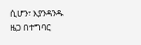ሲሆን፣ እያንዳንዱ ዜጋ በተግባር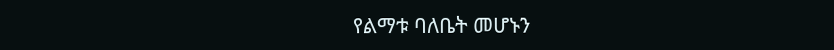የልማቱ ባለቤት መሆኑን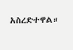አስረድተዋል።